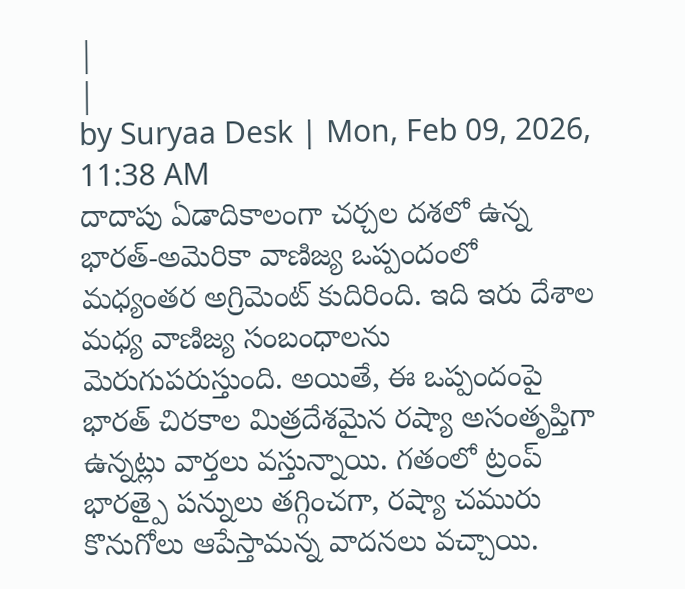|
|
by Suryaa Desk | Mon, Feb 09, 2026, 11:38 AM
దాదాపు ఏడాదికాలంగా చర్చల దశలో ఉన్న భారత్-అమెరికా వాణిజ్య ఒప్పందంలో మధ్యంతర అగ్రిమెంట్ కుదిరింది. ఇది ఇరు దేశాల మధ్య వాణిజ్య సంబంధాలను మెరుగుపరుస్తుంది. అయితే, ఈ ఒప్పందంపై భారత్ చిరకాల మిత్రదేశమైన రష్యా అసంతృప్తిగా ఉన్నట్లు వార్తలు వస్తున్నాయి. గతంలో ట్రంప్ భారత్పై పన్నులు తగ్గించగా, రష్యా చమురు కొనుగోలు ఆపేస్తామన్న వాదనలు వచ్చాయి.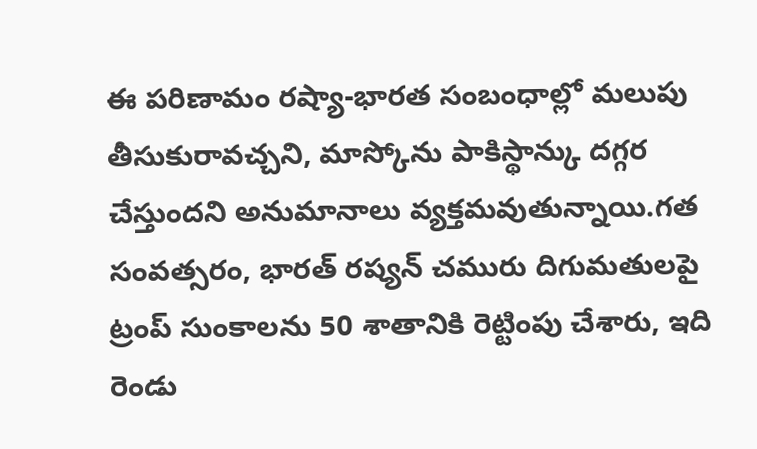ఈ పరిణామం రష్యా-భారత సంబంధాల్లో మలుపు తీసుకురావచ్చని, మాస్కోను పాకిస్థాన్కు దగ్గర చేస్తుందని అనుమానాలు వ్యక్తమవుతున్నాయి.గత సంవత్సరం, భారత్ రష్యన్ చమురు దిగుమతులపై ట్రంప్ సుంకాలను 50 శాతానికి రెట్టింపు చేశారు, ఇది రెండు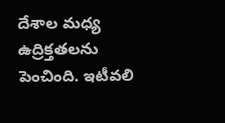దేశాల మధ్య ఉద్రిక్తతలను పెంచింది. ఇటీవలి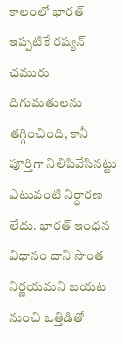కాలంలో భారత్ ఇప్పటికే రష్యన్ చమురు దిగుమతులను తగ్గించింది, కానీ పూర్తిగా నిలిపివేసినట్టు ఎటువంటి నిర్ధారణ లేదు. భారత్ ఇంధన విధానం దాని సొంత నిర్ణయమని బయట నుంచి ఒత్తిడితో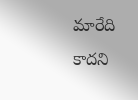మారేది కాదని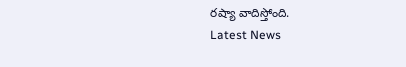రష్యా వాదిస్తోంది.
Latest News